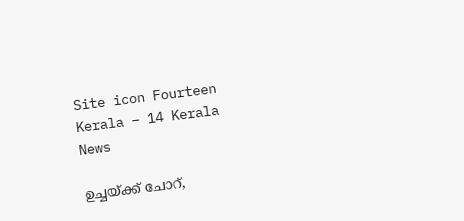Site icon Fourteen Kerala – 14 Kerala News

ഉച്ചയ്ക്ക് ചോറ്,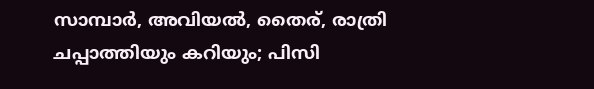സാമ്പാര്‍, അവിയല്‍, തൈര്, രാത്രി ചപ്പാത്തിയും കറിയും; പിസി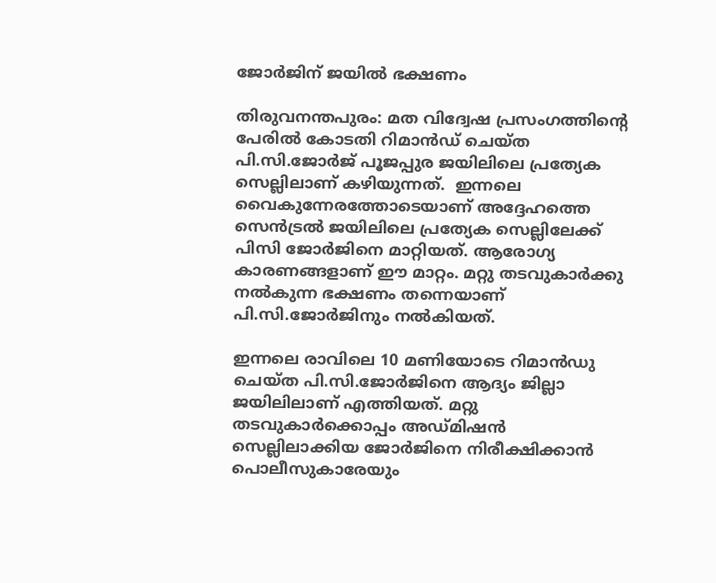ജോര്‍ജിന് ജയില്‍ ഭക്ഷണം

തിരുവനന്തപുരം: മത വിദ്വേഷ പ്രസംഗത്തിന്‍റെ പേരില്‍ കോടതി റിമാന്‍ഡ് ചെയ്ത പി.സി.ജോര്‍ജ് പൂജപ്പുര ജയിലിലെ പ്രത്യേക സെല്ലിലാണ് കഴിയുന്നത്.  ഇന്നലെ വൈകുന്നേരത്തോടെയാണ് അദ്ദേഹത്തെ സെന്‍ട്രല്‍ ജയിലിലെ പ്രത്യേക സെല്ലിലേക്ക് പിസി ജോര്‍ജിനെ മാറ്റിയത്. ആരോഗ്യ കാരണങ്ങളാണ് ഈ മാറ്റം. മറ്റു തടവുകാര്‍ക്കു നല്‍കുന്ന ഭക്ഷണം തന്നെയാണ് പി.സി.ജോര്‍ജിനും നല്‍കിയത്.

ഇന്നലെ രാവിലെ 10 മണിയോടെ റിമാന്‍ഡു ചെയ്ത പി.സി.ജോര്‍ജിനെ ആദ്യം ജില്ലാ ജയിലിലാണ് എത്തിയത്. മറ്റു തടവുകാര്‍ക്കൊപ്പം അഡ്മിഷന്‍ സെല്ലിലാക്കിയ ജോര്‍ജിനെ നിരീക്ഷിക്കാന്‍ പൊലീസുകാരേയും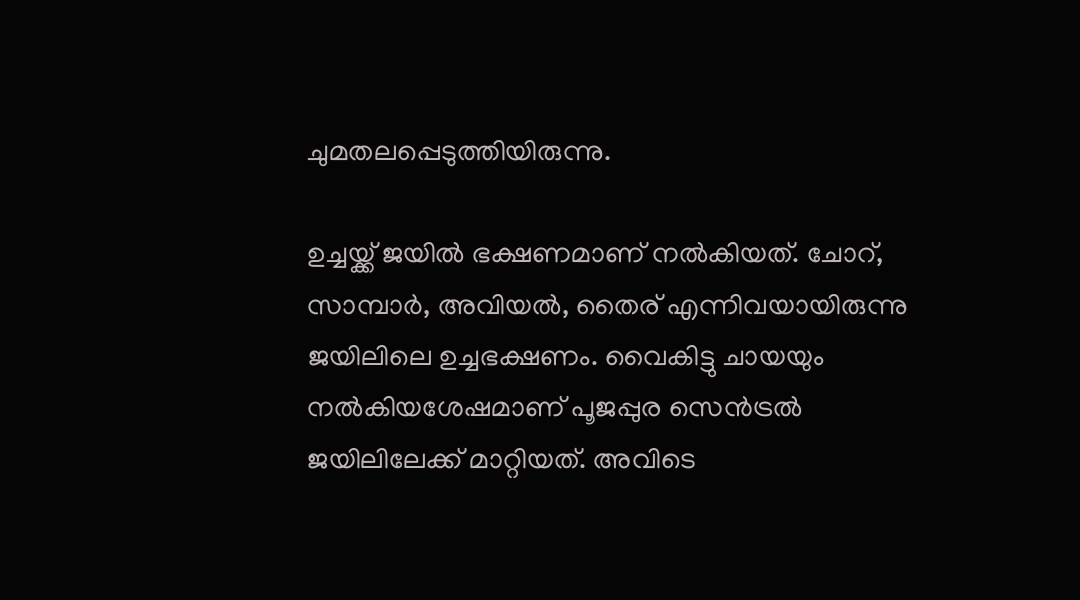ചുമതലപ്പെടുത്തിയിരുന്നു.

ഉച്ചയ്ക്ക് ജയില്‍ ഭക്ഷണമാണ് നല്‍കിയത്. ചോറ്, സാമ്പാര്‍, അവിയല്‍, തൈര് എന്നിവയായിരുന്നു ജയിലിലെ ഉച്ചഭക്ഷണം. വൈകിട്ടു ചായയും നല്‍കിയശേഷമാണ് പൂജപ്പുര സെന്‍ട്രല്‍ ജയിലിലേക്ക് മാറ്റിയത്. അവിടെ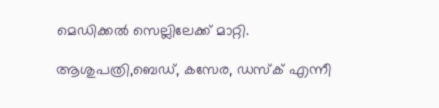മെഡിക്കല്‍ സെല്ലിലേക്ക് മാറ്റി.

ആശുപത്രി,ബെഡ്, കസേര, ഡസ്ക് എന്നീ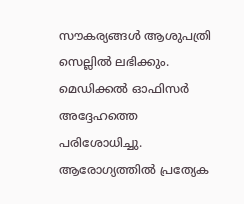സൗകര്യങ്ങള്‍ ആശുപത്രി സെല്ലില്‍ ലഭിക്കും. മെഡിക്കല്‍ ഓഫിസര്‍ അദ്ദേഹത്തെ പരിശോധിച്ചു. ആരോഗ്യത്തില്‍ പ്രത്യേക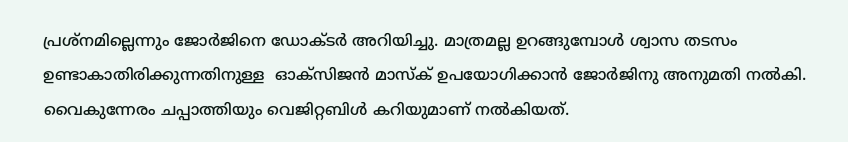പ്രശ്നമില്ലെന്നും ജോര്‍ജിനെ ഡോക്ടര്‍ അറിയിച്ചു. മാത്രമല്ല ഉറങ്ങുമ്പോള്‍ ശ്വാസ തടസം ഉണ്ടാകാതിരിക്കുന്നതിനുള്ള  ഓക്സിജന്‍ മാസ്ക് ഉപയോഗിക്കാന്‍ ജോര്‍ജിനു അനുമതി നല്‍കി.  വൈകുന്നേരം ചപ്പാത്തിയും വെജിറ്റബിള്‍ കറിയുമാണ് നല്‍കിയത്.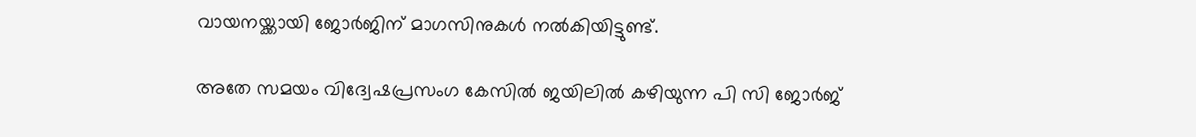വായനയ്ക്കായി ജോര്‍ജിന് മാഗസിനുകള്‍ നല്‍കിയിട്ടുണ്ട്.

അതേ സമയം വിദ്വേഷപ്രസംഗ കേസിൽ ജയിലിൽ കഴിയുന്ന പി സി ജോർജ്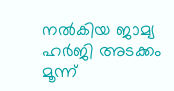നൽകിയ ജാമ്യ ഹർജി അടക്കം മൂന്ന്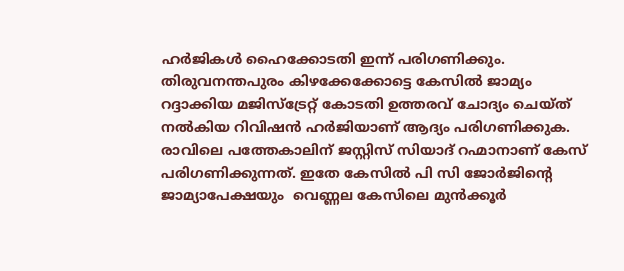ഹർജികൾ ഹൈക്കോടതി ഇന്ന് പരിഗണിക്കും. തിരുവനന്തപുരം കിഴക്കേക്കോട്ടെ കേസില്‍ ജാമ്യം റദ്ദാക്കിയ മജിസ്ട്രേറ്റ് കോടതി ഉത്തരവ് ചോദ്യം ചെയ്ത് നൽകിയ റിവിഷൻ ഹർജിയാണ് ആദ്യം പരിഗണിക്കുക. രാവിലെ പത്തേകാലിന് ജസ്റ്റിസ് സിയാദ് റഹ്മാനാണ് കേസ് പരിഗണിക്കുന്നത്. ഇതേ കേസിൽ പി സി ജോർജിന്റെ ജാമ്യാപേക്ഷയും  വെണ്ണല കേസിലെ മുൻക്കൂർ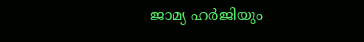ജാമ്യ ഹർജിയും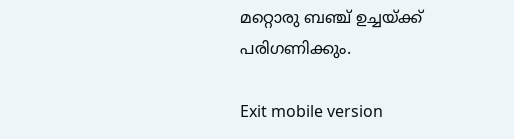മറ്റൊരു ബഞ്ച് ഉച്ചയ്ക്ക് പരിഗണിക്കും.

Exit mobile version